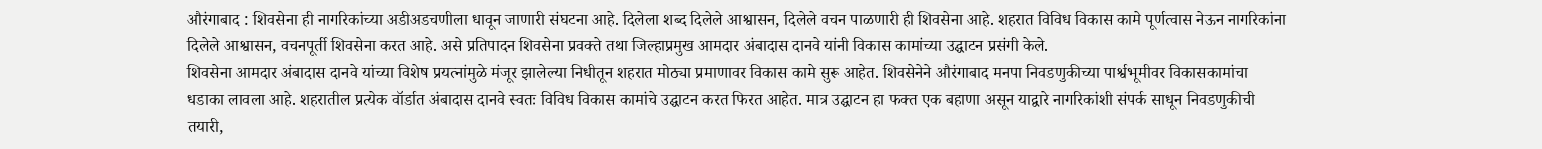औरंगाबाद : शिवसेना ही नागरिकांच्या अडीअडचणीला धावून जाणारी संघटना आहे. दिलेला शब्द दिलेले आश्वासन, दिलेले वचन पाळणारी ही शिवसेना आहे. शहरात विविध विकास कामे पूर्णत्वास नेऊन नागरिकांना दिलेले आश्वासन, वचनपूर्ती शिवसेना करत आहे. असे प्रतिपादन शिवसेना प्रवक्ते तथा जिल्हाप्रमुख आमदार अंबादास दानवे यांनी विकास कामांच्या उद्घाटन प्रसंगी केले.
शिवसेना आमदार अंबादास दानवे यांच्या विशेष प्रयत्नांमुळे मंजूर झालेल्या निधीतून शहरात मोठ्या प्रमाणावर विकास कामे सुरू आहेत. शिवसेनेने औरंगाबाद मनपा निवडणुकीच्या पार्श्वभूमीवर विकासकामांचा धडाका लावला आहे. शहरातील प्रत्येक वॉर्डात अंबादास दानवे स्वतः विविध विकास कामांचे उद्घाटन करत फिरत आहेत. मात्र उद्घाटन हा फक्त एक बहाणा असून याद्वारे नागरिकांशी संपर्क साधून निवडणुकीची तयारी,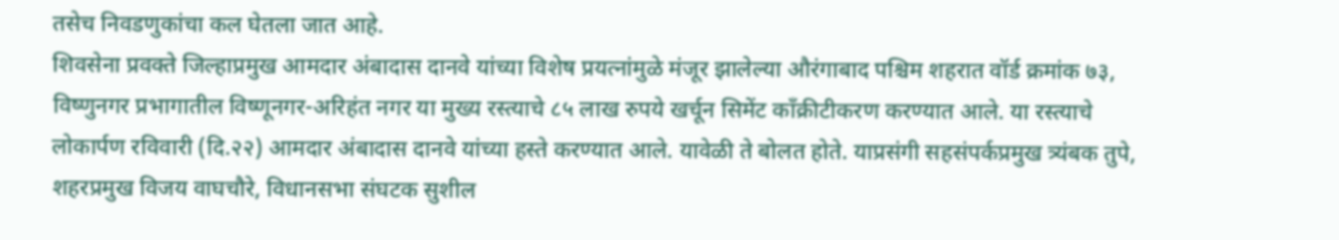तसेच निवडणुकांचा कल घेतला जात आहे.
शिवसेना प्रवक्ते जिल्हाप्रमुख आमदार अंबादास दानवे यांच्या विशेष प्रयत्नांमुळे मंजूर झालेल्या औरंगाबाद पश्चिम शहरात वॉर्ड क्रमांक ७३, विष्णुनगर प्रभागातील विष्णूनगर-अरिहंत नगर या मुख्य रस्त्याचे ८५ लाख रुपये खर्चून सिमेंट काँक्रीटीकरण करण्यात आले. या रस्त्याचे लोकार्पण रविवारी (दि.२२) आमदार अंबादास दानवे यांच्या हस्ते करण्यात आले. यावेळी ते बोलत होते. याप्रसंगी सहसंपर्कप्रमुख त्र्यंबक तुपे, शहरप्रमुख विजय वाघचौरे, विधानसभा संघटक सुशील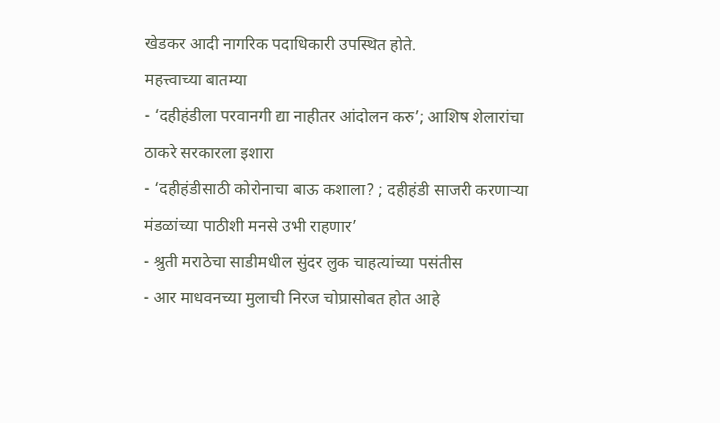खेडकर आदी नागरिक पदाधिकारी उपस्थित होते.
महत्त्वाच्या बातम्या
- ‘दहीहंडीला परवानगी द्या नाहीतर आंदोलन करु’; आशिष शेलारांचा ठाकरे सरकारला इशारा
- ‘दहीहंडीसाठी कोरोनाचा बाऊ कशाला? ; दहीहंडी साजरी करणाऱ्या मंडळांच्या पाठीशी मनसे उभी राहणार’
- श्रुती मराठेचा साडीमधील सुंदर लुक चाहत्यांच्या पसंतीस
- आर माधवनच्या मुलाची निरज चोप्रासोबत होत आहे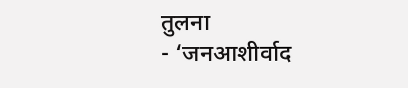तुलना
- ‘जनआशीर्वाद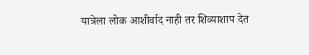यात्रेला लोक आशीर्वाद नाही तर शिव्याशाप देत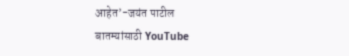आहेत’-जयंत पाटील
बातम्यांसाठी YouTube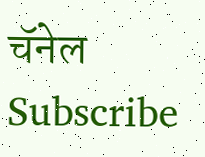चॅनेल Subscribe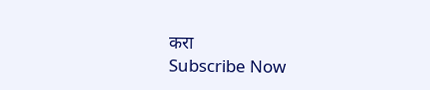करा
Subscribe Now